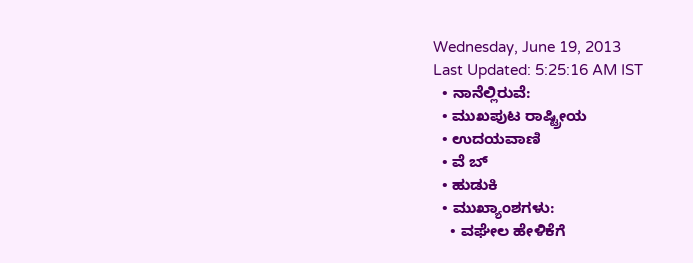Wednesday, June 19, 2013
Last Updated: 5:25:16 AM IST
  • ನಾನೆಲ್ಲಿರುವೆ:
  • ಮುಖಪುಟ ರಾಷ್ಟ್ರೀಯ
  • ಉದಯವಾಣಿ
  • ವೆ ಬ್
  • ಹುಡುಕಿ
  • ಮುಖ್ಯಾಂಶಗಳು:
    • ವಘೇಲ ಹೇಳಿಕೆಗೆ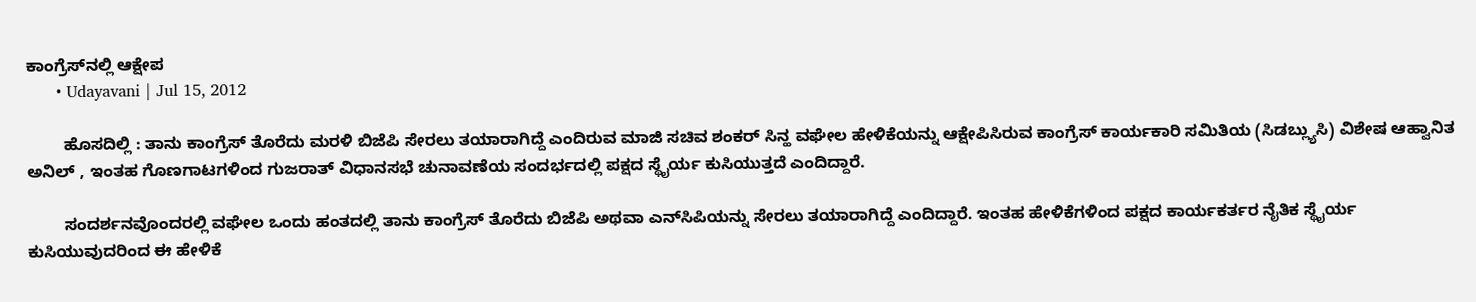ಕಾಂಗ್ರೆಸ್‌ನಲ್ಲಿ ಆಕ್ಷೇಪ
      • Udayavani | Jul 15, 2012

        ಹೊಸದಿಲ್ಲಿ : ತಾನು ಕಾಂಗ್ರೆಸ್‌ ತೊರೆದು ಮರಳಿ ಬಿಜೆಪಿ ಸೇರಲು ತಯಾರಾಗಿದ್ದೆ ಎಂದಿರುವ ಮಾಜಿ ಸಚಿವ ಶಂಕರ್‌ ಸಿನ್ಹ ವಘೇಲ ಹೇಳಿಕೆಯನ್ನು ಆಕ್ಷೇಪಿಸಿರುವ ಕಾಂಗ್ರೆಸ್‌ ಕಾರ್ಯಕಾರಿ ಸಮಿತಿಯ (ಸಿಡಬ್ಲ್ಯುಸಿ) ವಿಶೇಷ ಆಹ್ವಾನಿತ ಅನಿಲ್‌ , ಇಂತಹ ಗೊಣಗಾಟಗಳಿಂದ ಗುಜರಾತ್‌ ವಿಧಾನಸಭೆ ಚುನಾವಣೆಯ ಸಂದರ್ಭದಲ್ಲಿ ಪಕ್ಷದ ಸ್ಥೈರ್ಯ ಕುಸಿಯುತ್ತದೆ ಎಂದಿದ್ದಾರೆ.

        ಸಂದರ್ಶನವೊಂದರಲ್ಲಿ ವಘೇಲ ಒಂದು ಹಂತದಲ್ಲಿ ತಾನು ಕಾಂಗ್ರೆಸ್‌ ತೊರೆದು ಬಿಜೆಪಿ ಅಥವಾ ಎನ್‌ಸಿಪಿಯನ್ನು ಸೇರಲು ತಯಾರಾಗಿದ್ದೆ ಎಂದಿದ್ದಾರೆ. ಇಂತಹ ಹೇಳಿಕೆಗಳಿಂದ ಪಕ್ಷದ ಕಾರ್ಯಕರ್ತರ ನೈತಿಕ ಸ್ಥೈರ್ಯ ಕುಸಿಯುವುದರಿಂದ ಈ ಹೇಳಿಕೆ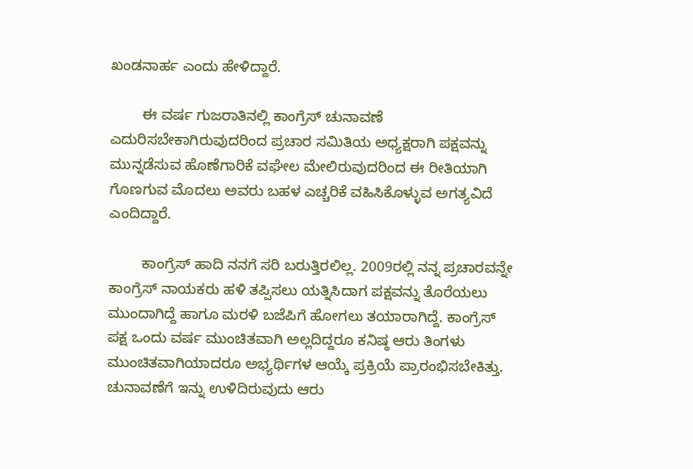ಖಂಡನಾರ್ಹ ಎಂದು ಹೇಳಿದ್ದಾರೆ.

        ಈ ವರ್ಷ ಗುಜರಾತಿನಲ್ಲಿ ಕಾಂಗ್ರೆಸ್‌ ಚುನಾವಣೆ ಎದುರಿಸಬೇಕಾಗಿರುವುದರಿಂದ ಪ್ರಚಾರ ಸಮಿತಿಯ ಅಧ್ಯಕ್ಷರಾಗಿ ಪಕ್ಷವನ್ನು ಮುನ್ನಡೆಸುವ ಹೊಣೆಗಾರಿಕೆ ವಘೇಲ ಮೇಲಿರುವುದರಿಂದ ಈ ರೀತಿಯಾಗಿ ಗೊಣಗುವ ಮೊದಲು ಅವರು ಬಹಳ ಎಚ್ಚರಿಕೆ ವಹಿಸಿಕೊಳ್ಳುವ ಅಗತ್ಯವಿದೆ ಎಂದಿದ್ದಾರೆ.

        ಕಾಂಗ್ರೆಸ್‌ ಹಾದಿ ನನಗೆ ಸರಿ ಬರುತ್ತಿರಲಿಲ್ಲ. 2009ರಲ್ಲಿ ನನ್ನ ಪ್ರಚಾರವನ್ನೇ ಕಾಂಗ್ರೆಸ್‌ ನಾಯಕರು ಹಳಿ ತಪ್ಪಿಸಲು ಯತ್ನಿಸಿದಾಗ ಪಕ್ಷವನ್ನು ತೊರೆಯಲು ಮುಂದಾಗಿದ್ದೆ ಹಾಗೂ ಮರಳಿ ಬಜೆಪಿಗೆ ಹೋಗಲು ತಯಾರಾಗಿದ್ದೆ. ಕಾಂಗ್ರೆಸ್‌ ಪಕ್ಷ ಒಂದು ವರ್ಷ ಮುಂಚಿತವಾಗಿ ಅಲ್ಲದಿದ್ದರೂ ಕನಿಷ್ಠ ಆರು ತಿಂಗಳು ಮುಂಚಿತವಾಗಿಯಾದರೂ ಅಭ್ಯರ್ಥಿಗಳ ಆಯ್ಕೆ ಪ್ರಕ್ರಿಯೆ ಪ್ರಾರಂಭಿಸಬೇಕಿತ್ತು. ಚುನಾವಣೆಗೆ ಇನ್ನು ಉಳಿದಿರುವುದು ಆರು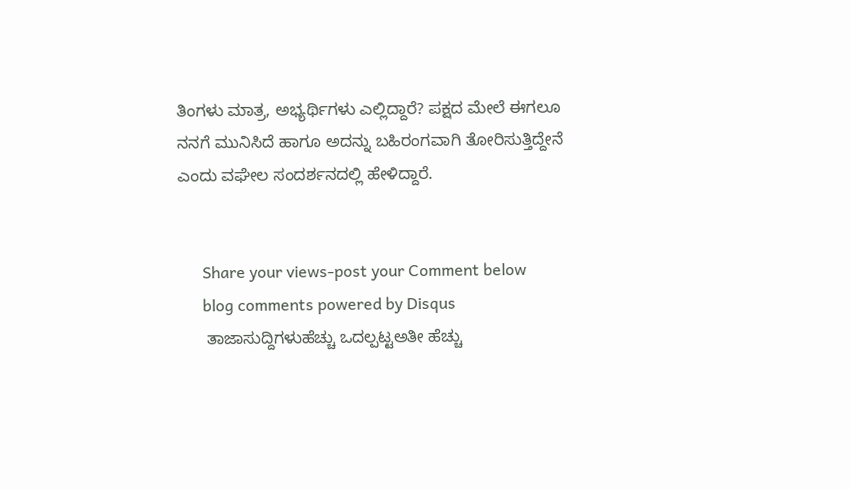ತಿಂಗಳು ಮಾತ್ರ, ಅಭ್ಯರ್ಥಿಗಳು ಎಲ್ಲಿದ್ದಾರೆ? ಪಕ್ಷದ ಮೇಲೆ ಈಗಲೂ ನನಗೆ ಮುನಿಸಿದೆ ಹಾಗೂ ಅದನ್ನು ಬಹಿರಂಗವಾಗಿ ತೋರಿಸುತ್ತಿದ್ದೇನೆ ಎಂದು ವಘೇಲ ಸಂದರ್ಶನದಲ್ಲಿ ಹೇಳಿದ್ದಾರೆ.


      Share your views-post your Comment below
      blog comments powered by Disqus
      ತಾಜಾಸುದ್ದಿಗಳುಹೆಚ್ಚು ಒದಲ್ಪಟ್ಟಅತೀ ಹೆಚ್ಚು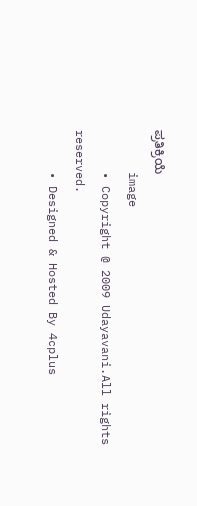ಪ್ರತಿಕ್ರಿಯೆ
      image
      • Copyright @ 2009 Udayavani.All rights reserved.
      • Designed & Hosted By 4cplus